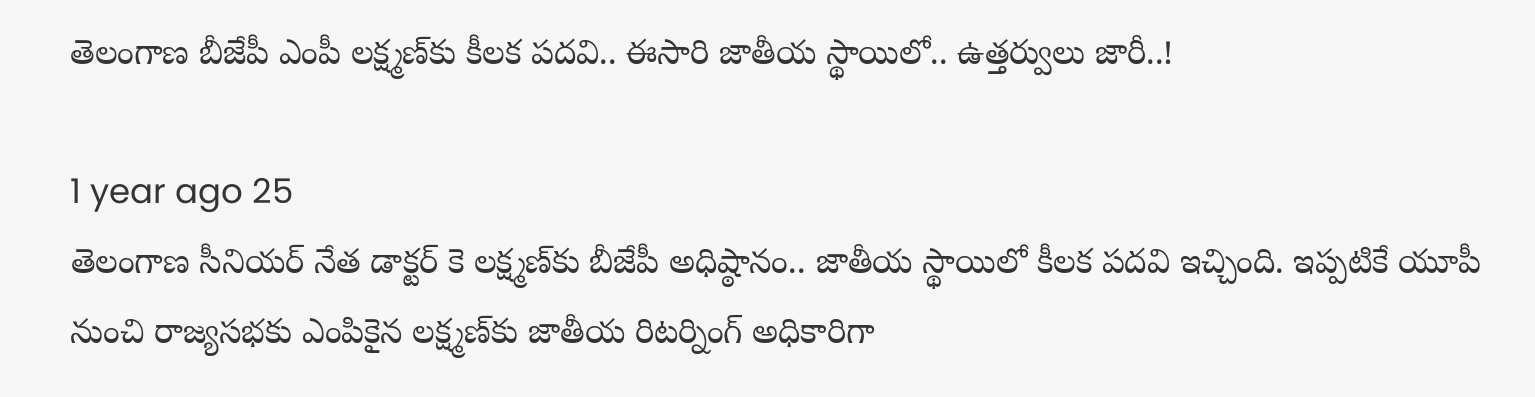తెలంగాణ బీజేపీ ఎంపీ లక్ష్మణ్‌కు కీలక పదవి.. ఈసారి జాతీయ స్థాయిలో.. ఉత్తర్వులు జారీ..!

1 year ago 25
తెలంగాణ సీనియర్ నేత డాక్టర్ కె లక్ష్మణ్‌కు బీజేపీ అధిష్ఠానం.. జాతీయ స్థాయిలో కీలక పదవి ఇచ్చింది. ఇప్పటికే యూపీ నుంచి రాజ్యసభకు ఎంపికైన లక్ష్మణ్‌కు జాతీయ రిటర్నింగ్ అధికారిగా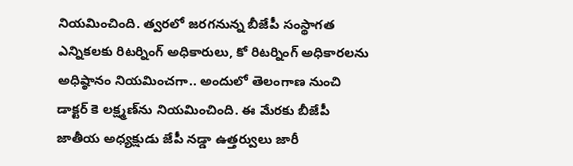నియమించింది. త్వరలో జరగనున్న బీజేపీ సంస్థాగత ఎన్నికలకు రిటర్నింగ్ అధికారులు, కో రిటర్నింగ్ అధికారలను అధిష్ఠానం నియమించగా.. అందులో తెలంగాణ నుంచి డాక్టర్ కె లక్ష్మణ్‌ను నియమించింది. ఈ మేరకు బీజేపీ జాతీయ అధ్యక్షుడు జేపీ నడ్డా ఉత్తర్వులు జారీ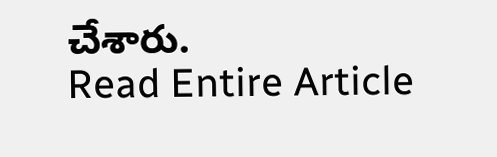చేశారు.
Read Entire Article